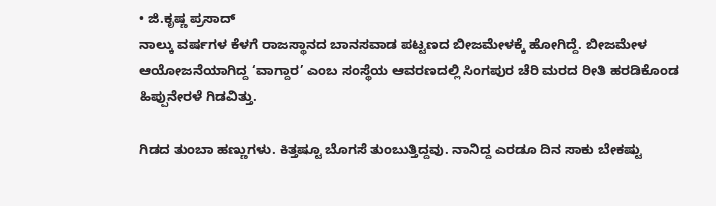• ಜಿ.ಕೃಷ್ಣ ಪ್ರಸಾದ್
ನಾಲ್ಕು ವರ್ಷಗಳ ಕೆಳಗೆ ರಾಜಸ್ಥಾನದ ಬಾನಸವಾಡ ಪಟ್ಟಣದ ಬೀಜಮೇಳಕ್ಕೆ ಹೋಗಿದ್ದೆ. ಬೀಜಮೇಳ ಆಯೋಜನೆಯಾಗಿದ್ದ ‘ವಾಗ್ದಾರ’ ಎಂಬ ಸಂಸ್ಥೆಯ ಆವರಣದಲ್ಲಿ ಸಿಂಗಪುರ ಚೆರಿ ಮರದ ರೀತಿ ಹರಡಿಕೊಂಡ ಹಿಪ್ಪುನೇರಳೆ ಗಿಡವಿತ್ತು.

ಗಿಡದ ತುಂಬಾ ಹಣ್ಣುಗಳು. ಕಿತ್ತಷ್ಟೂ ಬೊಗಸೆ ತುಂಬುತ್ತಿದ್ದವು. ನಾನಿದ್ದ ಎರಡೂ ದಿನ ಸಾಕು ಬೇಕಷ್ಟು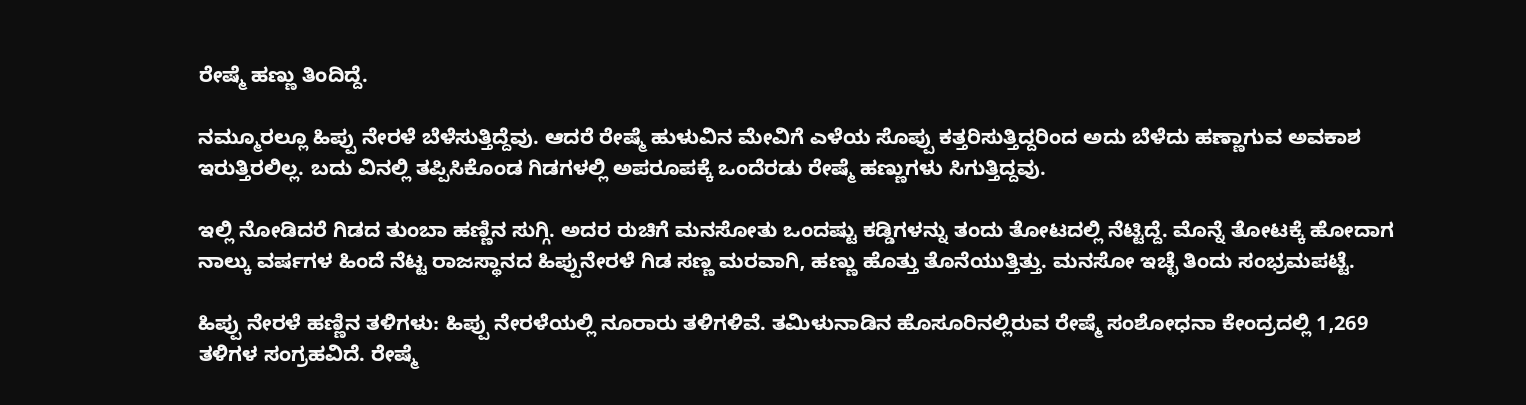ರೇಷ್ಮೆ ಹಣ್ಣು ತಿಂದಿದ್ದೆ.

ನಮ್ಮೂರಲ್ಲೂ ಹಿಪ್ಪು ನೇರಳೆ ಬೆಳೆಸುತ್ತಿದ್ದೆವು. ಆದರೆ ರೇಷ್ಮೆ ಹುಳುವಿನ ಮೇವಿಗೆ ಎಳೆಯ ಸೊಪ್ಪು ಕತ್ತರಿಸುತ್ತಿದ್ದರಿಂದ ಅದು ಬೆಳೆದು ಹಣ್ಣಾಗುವ ಅವಕಾಶ ಇರುತ್ತಿರಲಿಲ್ಲ. ಬದು ವಿನಲ್ಲಿ ತಪ್ಪಿಸಿಕೊಂಡ ಗಿಡಗಳಲ್ಲಿ ಅಪರೂಪಕ್ಕೆ ಒಂದೆರಡು ರೇಷ್ಮೆ ಹಣ್ಣುಗಳು ಸಿಗುತ್ತಿದ್ದವು.

ಇಲ್ಲಿ ನೋಡಿದರೆ ಗಿಡದ ತುಂಬಾ ಹಣ್ಣಿನ ಸುಗ್ಗಿ. ಅದರ ರುಚಿಗೆ ಮನಸೋತು ಒಂದಷ್ಟು ಕಡ್ಡಿಗಳನ್ನು ತಂದು ತೋಟದಲ್ಲಿ ನೆಟ್ಟಿದ್ದೆ. ಮೊನ್ನೆ ತೋಟಕ್ಕೆ ಹೋದಾಗ ನಾಲ್ಕು ವರ್ಷಗಳ ಹಿಂದೆ ನೆಟ್ಟ ರಾಜಸ್ಥಾನದ ಹಿಪ್ಪುನೇರಳೆ ಗಿಡ ಸಣ್ಣ ಮರವಾಗಿ, ಹಣ್ಣು ಹೊತ್ತು ತೊನೆಯುತ್ತಿತ್ತು. ಮನಸೋ ಇಚ್ಛೆ ತಿಂದು ಸಂಭ್ರಮಪಟ್ಟೆ.

ಹಿಪ್ಪು ನೇರಳೆ ಹಣ್ಣಿನ ತಳಿಗಳು: ಹಿಪ್ಪು ನೇರಳೆಯಲ್ಲಿ ನೂರಾರು ತಳಿಗಳಿವೆ. ತಮಿಳುನಾಡಿನ ಹೊಸೂರಿನಲ್ಲಿರುವ ರೇಷ್ಮೆ ಸಂಶೋಧನಾ ಕೇಂದ್ರದಲ್ಲಿ 1,269 ತಳಿಗಳ ಸಂಗ್ರಹವಿದೆ. ರೇಷ್ಮೆ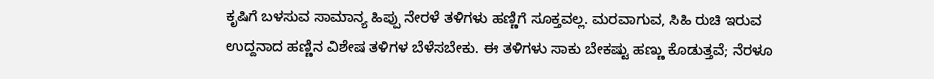ಕೃಷಿಗೆ ಬಳಸುವ ಸಾಮಾನ್ಯ ಹಿಪ್ಪು ನೇರಳೆ ತಳಿಗಳು ಹಣ್ಣಿಗೆ ಸೂಕ್ತವಲ್ಲ. ಮರವಾಗುವ, ಸಿಹಿ ರುಚಿ ಇರುವ ಉದ್ದನಾದ ಹಣ್ಣಿನ ವಿಶೇಷ ತಳಿಗಳ ಬೆಳೆಸಬೇಕು. ಈ ತಳಿಗಳು ಸಾಕು ಬೇಕಷ್ಟು ಹಣ್ಣು ಕೊಡುತ್ತವೆ; ನೆರಳೂ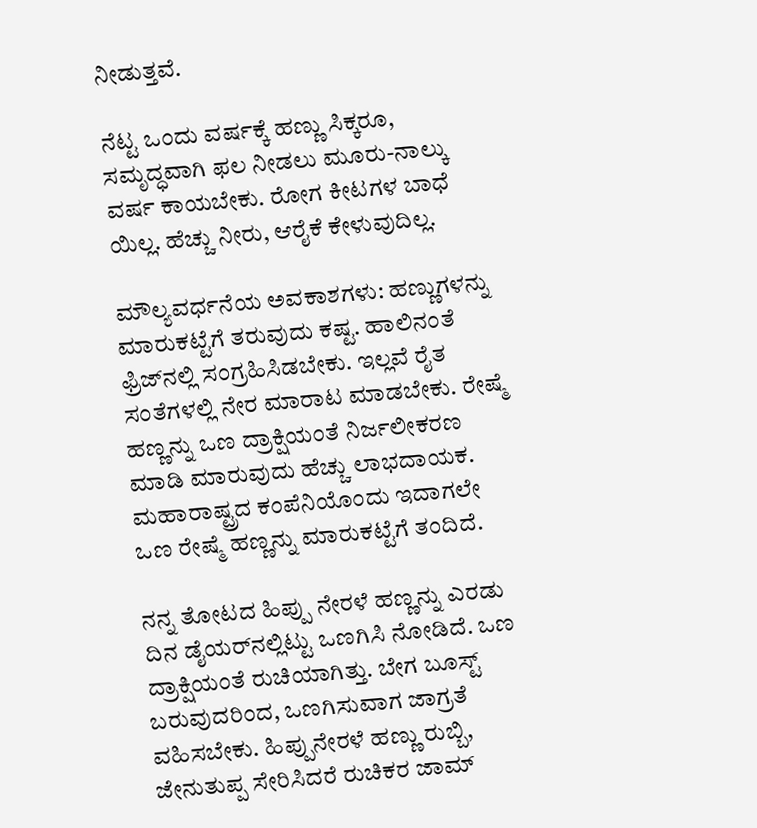ನೀಡುತ್ತವೆ.

ನೆಟ್ಟ ಒಂದು ವರ್ಷಕ್ಕೆ ಹಣ್ಣು ಸಿಕ್ಕರೂ, ಸಮೃದ್ಧವಾಗಿ ಫಲ ನೀಡಲು ಮೂರು-ನಾಲ್ಕು ವರ್ಷ ಕಾಯಬೇಕು. ರೋಗ ಕೀಟಗಳ ಬಾಧೆ ಯಿಲ್ಲ. ಹೆಚ್ಚು ನೀರು, ಆರೈಕೆ ಕೇಳುವುದಿಲ್ಲ.

ಮೌಲ್ಯವರ್ಧನೆಯ ಅವಕಾಶಗಳು: ಹಣ್ಣುಗಳನ್ನು ಮಾರುಕಟ್ಟೆಗೆ ತರುವುದು ಕಷ್ಟ. ಹಾಲಿನಂತೆ ಫ್ರಿಜ್‌ನಲ್ಲಿ ಸಂಗ್ರಹಿಸಿಡಬೇಕು. ಇಲ್ಲವೆ ರೈತ ಸಂತೆಗಳಲ್ಲಿ ನೇರ ಮಾರಾಟ ಮಾಡಬೇಕು. ರೇಷ್ಮೆ ಹಣ್ಣನ್ನು ಒಣ ದ್ರಾಕ್ಷಿಯಂತೆ ನಿರ್ಜಲೀಕರಣ ಮಾಡಿ ಮಾರುವುದು ಹೆಚ್ಚು ಲಾಭದಾಯಕ. ಮಹಾರಾಷ್ಟ್ರದ ಕಂಪೆನಿಯೊಂದು ಇದಾಗಲೇ ಒಣ ರೇಷ್ಮೆ ಹಣ್ಣನ್ನು ಮಾರುಕಟ್ಟೆಗೆ ತಂದಿದೆ.

ನನ್ನ ತೋಟದ ಹಿಪ್ಪು ನೇರಳೆ ಹಣ್ಣನ್ನು ಎರಡು ದಿನ ಡೈಯರ್‌ನಲ್ಲಿಟ್ಟು ಒಣಗಿಸಿ ನೋಡಿದೆ. ಒಣ ದ್ರಾಕ್ಷಿಯಂತೆ ರುಚಿಯಾಗಿತ್ತು. ಬೇಗ ಬೂಸ್ಟ್ ಬರುವುದರಿಂದ, ಒಣಗಿಸುವಾಗ ಜಾಗ್ರತೆ ವಹಿಸಬೇಕು. ಹಿಪ್ಪುನೇರಳೆ ಹಣ್ಣು ರುಬ್ಬಿ, ಜೇನುತುಪ್ಪ ಸೇರಿಸಿದರೆ ರುಚಿಕರ ಜಾಮ್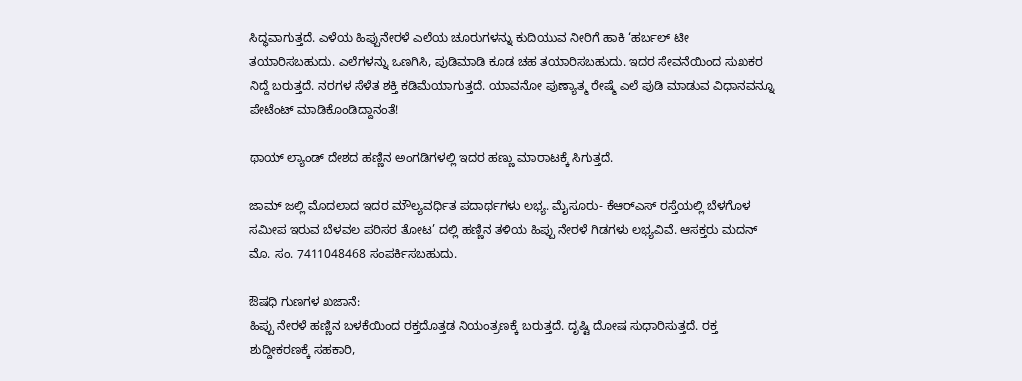ಸಿದ್ಧವಾಗುತ್ತದೆ. ಎಳೆಯ ಹಿಪ್ಪುನೇರಳೆ ಎಲೆಯ ಚೂರುಗಳನ್ನು ಕುದಿಯುವ ನೀರಿಗೆ ಹಾಕಿ ‘ಹರ್ಬಲ್ ಟೀ ತಯಾರಿಸಬಹುದು. ಎಲೆಗಳನ್ನು ಒಣಗಿಸಿ, ಪುಡಿಮಾಡಿ ಕೂಡ ಚಹ ತಯಾರಿಸಬಹುದು. ಇದರ ಸೇವನೆಯಿಂದ ಸುಖಕರ ನಿದ್ದೆ ಬರುತ್ತದೆ. ನರಗಳ ಸೆಳೆತ ಶಕ್ತಿ ಕಡಿಮೆಯಾಗುತ್ತದೆ. ಯಾವನೋ ಪುಣ್ಯಾತ್ಮ ರೇಷ್ಮೆ ಎಲೆ ಪುಡಿ ಮಾಡುವ ವಿಧಾನವನ್ನೂ ಪೇಟೆಂಟ್ ಮಾಡಿಕೊಂಡಿದ್ದಾನಂತೆ!

ಥಾಯ್‌ ಲ್ಯಾಂಡ್ ದೇಶದ ಹಣ್ಣಿನ ಅಂಗಡಿಗಳಲ್ಲಿ ಇದರ ಹಣ್ಣು ಮಾರಾಟಕ್ಕೆ ಸಿಗುತ್ತದೆ.

ಜಾಮ್ ಜಲ್ಲಿ ಮೊದಲಾದ ಇದರ ಮೌಲ್ಯವರ್ಧಿತ ಪದಾರ್ಥಗಳು ಲಭ್ಯ. ಮೈಸೂರು- ಕೆಆರ್‌ಎಸ್ ರಸ್ತೆಯಲ್ಲಿ ಬೆಳಗೊಳ ಸಮೀಪ ಇರುವ ಬೆಳವಲ ಪರಿಸರ ತೋಟ’ ದಲ್ಲಿ ಹಣ್ಣಿನ ತಳಿಯ ಹಿಪ್ಪು ನೇರಳೆ ಗಿಡಗಳು ಲಭ್ಯವಿವೆ. ಆಸಕ್ತರು ಮದನ್ ಮೊ. ಸಂ. 7411048468 ಸಂಪರ್ಕಿಸಬಹುದು.

ಔಷಧಿ ಗುಣಗಳ ಖಜಾನೆ:
ಹಿಪ್ಪು ನೇರಳೆ ಹಣ್ಣಿನ ಬಳಕೆಯಿಂದ ರಕ್ತದೊತ್ತಡ ನಿಯಂತ್ರಣಕ್ಕೆ ಬರುತ್ತದೆ. ದೃಷ್ಟಿ ದೋಷ ಸುಧಾರಿಸುತ್ತದೆ. ರಕ್ತ ಶುದ್ದೀಕರಣಕ್ಕೆ ಸಹಕಾರಿ,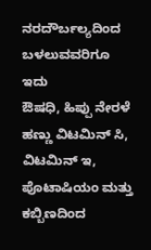ನರದೌರ್ಬಲ್ಯದಿಂದ ಬಳಲುವವರಿಗೂ ಇದು
ಔಷಧಿ, ಹಿಪ್ಪು ನೇರಳೆ ಹಣ್ಣು ವಿಟಮಿನ್ ಸಿ, ವಿಟಮಿನ್ ಇ, ಪೊಟಾಷಿಯಂ ಮತ್ತು ಕಬ್ಬಿಣದಿಂದ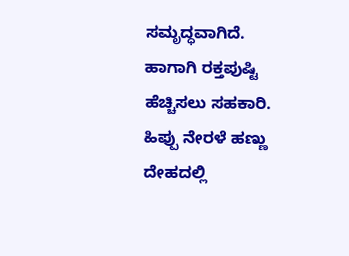ಸಮೃದ್ಧವಾಗಿದೆ. ಹಾಗಾಗಿ ರಕ್ತಪುಷ್ಟಿ ಹೆಚ್ಚಿಸಲು ಸಹಕಾರಿ. ಹಿಪ್ಪು ನೇರಳೆ ಹಣ್ಣು
ದೇಹದಲ್ಲಿ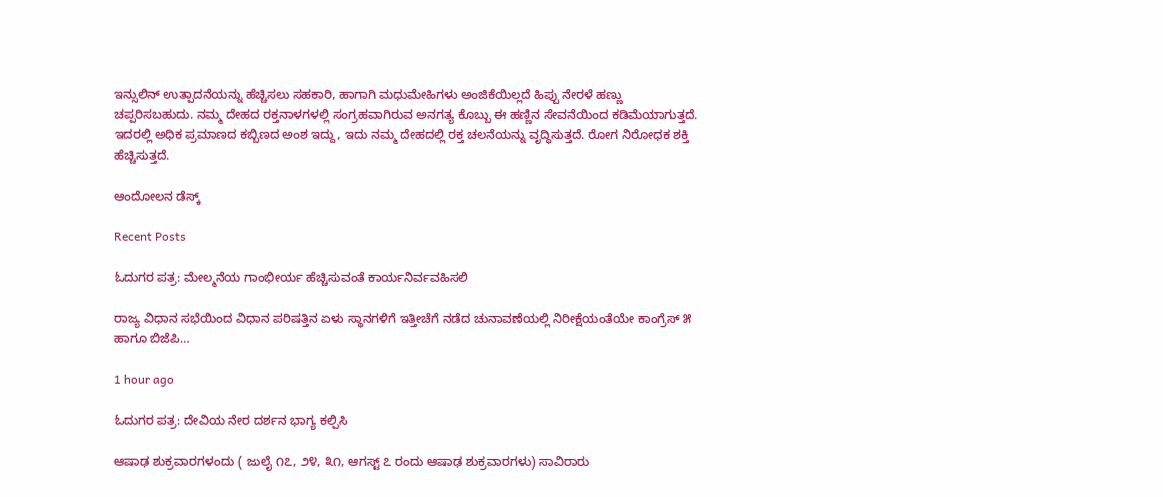ಇನ್ಸುಲಿನ್ ಉತ್ಪಾದನೆಯನ್ನು ಹೆಚ್ಚಿಸಲು ಸಹಕಾರಿ, ಹಾಗಾಗಿ ಮಧುಮೇಹಿಗಳು ಅಂಜಿಕೆಯಿಲ್ಲದೆ ಹಿಪ್ಪು ನೇರಳೆ ಹಣ್ಣು ಚಪ್ಪರಿಸಬಹುದು. ನಮ್ಮ ದೇಹದ ರಕ್ತನಾಳಗಳಲ್ಲಿ ಸಂಗ್ರಹವಾಗಿರುವ ಅನಗತ್ಯ ಕೊಬ್ಬು ಈ ಹಣ್ಣಿನ ಸೇವನೆಯಿಂದ ಕಡಿಮೆಯಾಗುತ್ತದೆ. ಇದರಲ್ಲಿ ಅಧಿಕ ಪ್ರಮಾಣದ ಕಬ್ಬಿಣದ ಅಂಶ ಇದ್ದು, ಇದು ನಮ್ಮ ದೇಹದಲ್ಲಿ ರಕ್ತ ಚಲನೆಯನ್ನು ವೃದ್ಧಿಸುತ್ತದೆ. ರೋಗ ನಿರೋಧಕ ಶಕ್ತಿ ಹೆಚ್ಚಿಸುತ್ತದೆ.

ಆಂದೋಲನ ಡೆಸ್ಕ್

Recent Posts

ಓದುಗರ ಪತ್ರ: ಮೇಲ್ಮನೆಯ ಗಾಂಭೀರ್ಯ ಹೆಚ್ಚಿಸುವಂತೆ ಕಾರ್ಯನಿರ್ವವಹಿಸಲಿ

ರಾಜ್ಯ ವಿಧಾನ ಸಭೆಯಿಂದ ವಿಧಾನ ಪರಿಷತ್ತಿನ ಏಳು ಸ್ಥಾನಗಳಿಗೆ ಇತ್ತೀಚೆಗೆ ನಡೆದ ಚುನಾವಣೆಯಲ್ಲಿ ನಿರೀಕ್ಷೆಯಂತೆಯೇ ಕಾಂಗ್ರೆಸ್ ೫ ಹಾಗೂ ಬಿಜೆಪಿ…

1 hour ago

ಓದುಗರ ಪತ್ರ: ದೇವಿಯ ನೇರ ದರ್ಶನ ಭಾಗ್ಯ ಕಲ್ಪಿಸಿ

ಆಷಾಢ ಶುಕ್ರವಾರಗಳಂದು ( ಜುಲೈ ೧೭, ೨೪, ೩೧, ಆಗಸ್ಟ್ ೭ ರಂದು ಆಷಾಢ ಶುಕ್ರವಾರಗಳು) ಸಾವಿರಾರು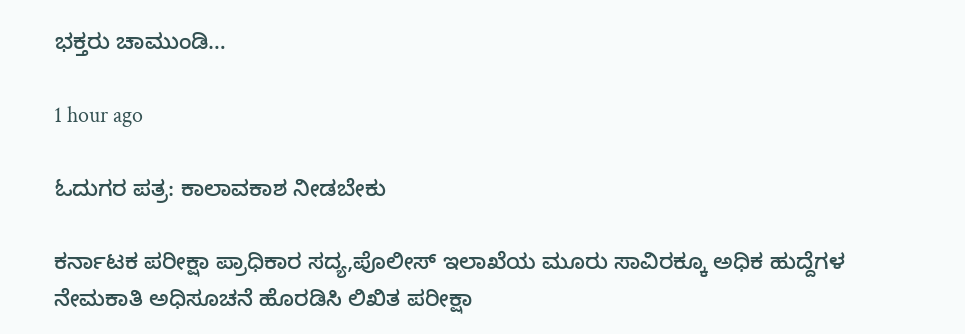ಭಕ್ತರು ಚಾಮುಂಡಿ…

1 hour ago

ಓದುಗರ ಪತ್ರ: ಕಾಲಾವಕಾಶ ನೀಡಬೇಕು

ಕರ್ನಾಟಕ ಪರೀಕ್ಷಾ ಪ್ರಾಧಿಕಾರ ಸದ್ಯ,ಪೊಲೀಸ್ ಇಲಾಖೆಯ ಮೂರು ಸಾವಿರಕ್ಕೂ ಅಧಿಕ ಹುದ್ದೆಗಳ ನೇಮಕಾತಿ ಅಧಿಸೂಚನೆ ಹೊರಡಿಸಿ ಲಿಖಿತ ಪರೀಕ್ಷಾ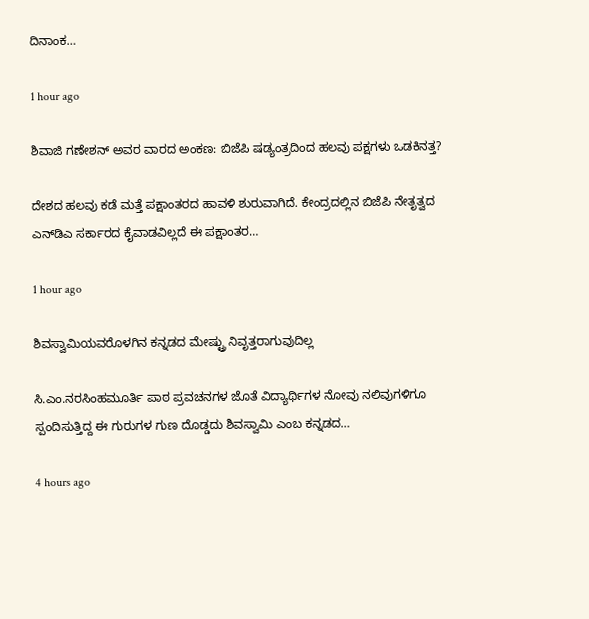ದಿನಾಂಕ…

1 hour ago

ಶಿವಾಜಿ ಗಣೇಶನ್‌ ಅವರ ವಾರದ ಅಂಕಣ: ಬಿಜೆಪಿ ಷಡ್ಯಂತ್ರದಿಂದ ಹಲವು ಪಕ್ಷಗಳು ಒಡಕಿನತ್ತ?

ದೇಶದ ಹಲವು ಕಡೆ ಮತ್ತೆ ಪಕ್ಷಾಂತರದ ಹಾವಳಿ ಶುರುವಾಗಿದೆ. ಕೇಂದ್ರದಲ್ಲಿನ ಬಿಜೆಪಿ ನೇತೃತ್ವದ ಎನ್‌ಡಿಎ ಸರ್ಕಾರದ ಕೈವಾಡವಿಲ್ಲದೆ ಈ ಪಕ್ಷಾಂತರ…

1 hour ago

ಶಿವಸ್ವಾಮಿಯವರೊಳಗಿನ ಕನ್ನಡದ ಮೇಷ್ಟ್ರು ನಿವೃತ್ತರಾಗುವುದಿಲ್ಲ

ಸಿ.ಎಂ.ನರಸಿಂಹಮೂರ್ತಿ ಪಾಠ ಪ್ರವಚನಗಳ ಜೊತೆ ವಿದ್ಯಾರ್ಥಿಗಳ ನೋವು ನಲಿವುಗಳಿಗೂ ಸ್ಪಂದಿಸುತ್ತಿದ್ದ ಈ ಗುರುಗಳ ಗುಣ ದೊಡ್ಡದು ಶಿವಸ್ವಾಮಿ ಎಂಬ ಕನ್ನಡದ…

4 hours ago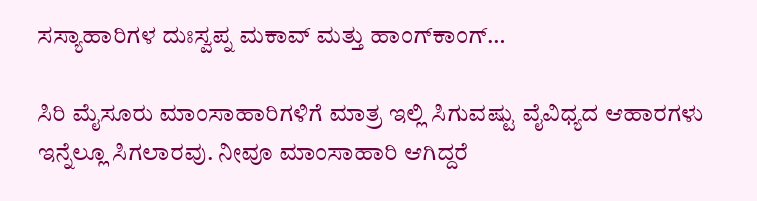ಸಸ್ಯಾಹಾರಿಗಳ ದುಃಸ್ವಪ್ನ ಮಕಾವ್ ಮತ್ತು ಹಾಂಗ್‌ಕಾಂಗ್…

ಸಿರಿ ಮೈಸೂರು ಮಾಂಸಾಹಾರಿಗಳಿಗೆ ಮಾತ್ರ ಇಲ್ಲಿ ಸಿಗುವಷ್ಟು ವೈವಿಧ್ಯದ ಆಹಾರಗಳು ಇನ್ನೆಲ್ಲೂ ಸಿಗಲಾರವು. ನೀವೂ ಮಾಂಸಾಹಾರಿ ಆಗಿದ್ದರೆ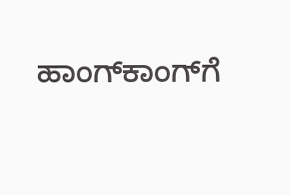ಹಾಂಗ್‌ಕಾಂಗ್‌ಗೆ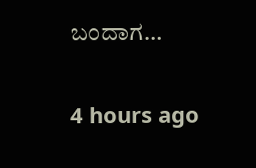ಬಂದಾಗ…

4 hours ago